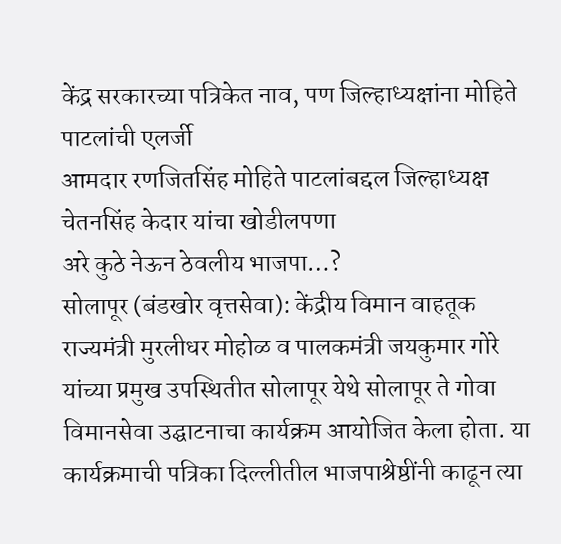केंद्र सरकारच्या पत्रिकेत नाव, पण जिल्हाध्यक्षांना मोहिते पाटलांची एलर्जी
आमदार रणजितसिंह मोहिते पाटलांबद्दल जिल्हाध्यक्ष चेतनसिंह केदार यांचा खोडीलपणा
अरे कुठे नेऊन ठेवलीय भाजपा…?
सोलापूर (बंडखोर वृत्तसेवा): केंद्रीय विमान वाहतूक राज्यमंत्री मुरलीधर मोहोळ व पालकमंत्री जयकुमार गोरे यांच्या प्रमुख उपस्थितीत सोलापूर येथे सोलापूर ते गोवा विमानसेवा उद्घाटनाचा कार्यक्रम आयोजित केला होता. या कार्यक्रमाची पत्रिका दिल्लीतील भाजपाश्रेष्ठींनी काढून त्या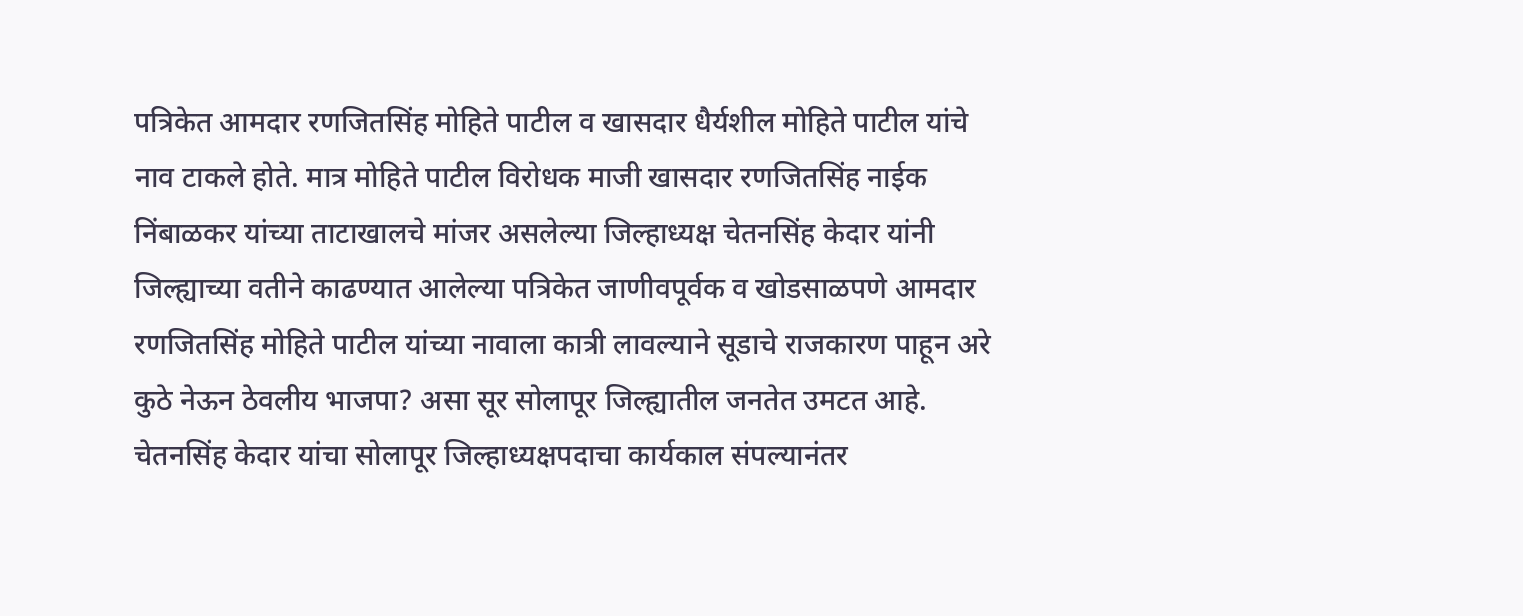पत्रिकेत आमदार रणजितसिंह मोहिते पाटील व खासदार धैर्यशील मोहिते पाटील यांचे नाव टाकले होते. मात्र मोहिते पाटील विरोधक माजी खासदार रणजितसिंह नाईक निंबाळकर यांच्या ताटाखालचे मांजर असलेल्या जिल्हाध्यक्ष चेतनसिंह केदार यांनी जिल्ह्याच्या वतीने काढण्यात आलेल्या पत्रिकेत जाणीवपूर्वक व खोडसाळपणे आमदार रणजितसिंह मोहिते पाटील यांच्या नावाला कात्री लावल्याने सूडाचे राजकारण पाहून अरे कुठे नेऊन ठेवलीय भाजपा? असा सूर सोलापूर जिल्ह्यातील जनतेत उमटत आहे.
चेतनसिंह केदार यांचा सोलापूर जिल्हाध्यक्षपदाचा कार्यकाल संपल्यानंतर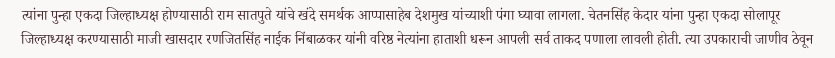त्यांना पुन्हा एकदा जिल्हाध्यक्ष होण्यासाठी राम सातपुते यांचे खंदे समर्थक आप्पासाहेब देशमुख यांच्याशी पंगा घ्यावा लागला. चेतनसिंह केदार यांना पुन्हा एकदा सोलापूर जिल्हाध्यक्ष करण्यासाठी माजी खासदार रणजितसिंह नाईक निंबाळकर यांनी वरिष्ठ नेत्यांना हाताशी धरून आपली सर्व ताकद पणाला लावली होती. त्या उपकाराची जाणीव ठेवून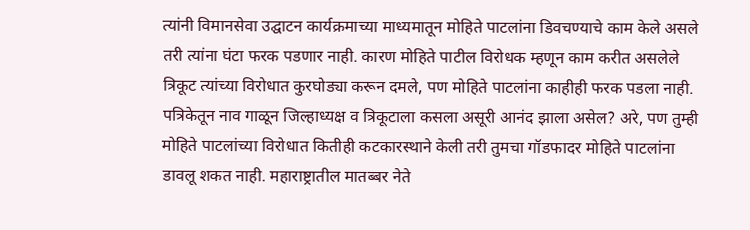त्यांनी विमानसेवा उद्घाटन कार्यक्रमाच्या माध्यमातून मोहिते पाटलांना डिवचण्याचे काम केले असले तरी त्यांना घंटा फरक पडणार नाही. कारण मोहिते पाटील विरोधक म्हणून काम करीत असलेले त्रिकूट त्यांच्या विरोधात कुरघोड्या करून दमले, पण मोहिते पाटलांना काहीही फरक पडला नाही. पत्रिकेतून नाव गाळून जिल्हाध्यक्ष व त्रिकूटाला कसला असूरी आनंद झाला असेल? अरे, पण तुम्ही मोहिते पाटलांच्या विरोधात कितीही कटकारस्थाने केली तरी तुमचा गॉडफादर मोहिते पाटलांना डावलू शकत नाही. महाराष्ट्रातील मातब्बर नेते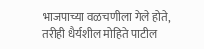भाजपाच्या वळचणीला गेले होते, तरीही धैर्यशील मोहिते पाटील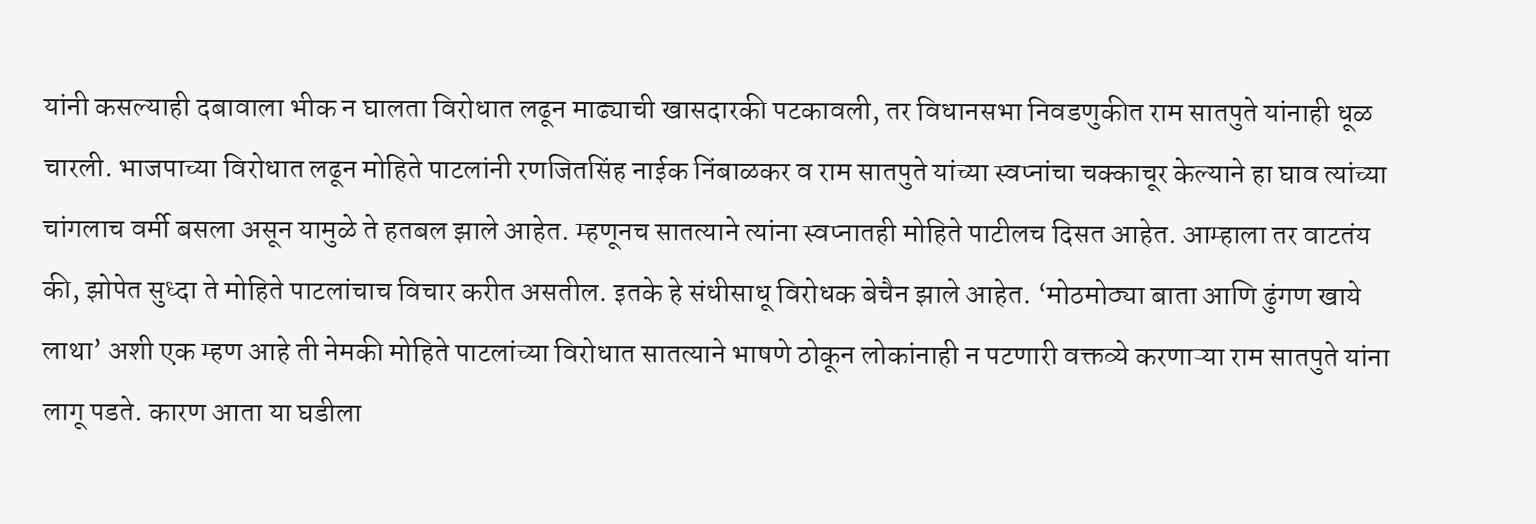यांनी कसल्याही दबावाला भीक न घालता विरोधात लढून माढ्याची खासदारकी पटकावली, तर विधानसभा निवडणुकीत राम सातपुते यांनाही धूळ चारली. भाजपाच्या विरोधात लढून मोहिते पाटलांनी रणजितसिंह नाईक निंबाळकर व राम सातपुते यांच्या स्वप्नांचा चक्काचूर केल्याने हा घाव त्यांच्या चांगलाच वर्मी बसला असून यामुळे ते हतबल झाले आहेत. म्हणूनच सातत्याने त्यांना स्वप्नातही मोहिते पाटीलच दिसत आहेत. आम्हाला तर वाटतंय की, झोपेत सुध्दा ते मोहिते पाटलांचाच विचार करीत असतील. इतके हे संधीसाधू विरोधक बेचैन झाले आहेत. ‘मोठमोठ्या बाता आणि ढुंगण खाये लाथा’ अशी एक म्हण आहे ती नेमकी मोहिते पाटलांच्या विरोधात सातत्याने भाषणे ठोकून लोकांनाही न पटणारी वक्तव्ये करणाऱ्या राम सातपुते यांना लागू पडते. कारण आता या घडीला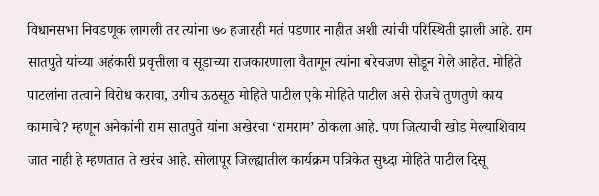विधानसभा निवडणूक लागली तर त्यांना ७० हजारही मतं पडणार नाहीत अशी त्यांची परिस्थिती झाली आहे. राम सातपुते यांच्या अहंकारी प्रवृत्तीला व सूडाच्या राजकारणाला वैतागून त्यांना बरेचजण सोडून गेले आहेत. मोहिते पाटलांना तत्वाने विरोध करावा, उगीच ऊठसूठ मोहिते पाटील एके मोहिते पाटील असे रोजचे तुणतुणे काय कामाचे? म्हणून अनेकांनी राम सातपुते यांना अखेरचा ‘रामराम’ ठोकला आहे. पण जित्याची खोड मेल्याशिवाय जात नाही हे म्हणतात ते खरंच आहे. सोलापूर जिल्ह्यातील कार्यक्रम पत्रिकेत सुध्दा मोहिते पाटील दिसू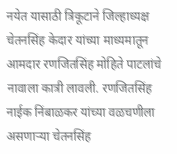नयेत यासाठी त्रिकूटाने जिल्हाध्यक्ष चेतनसिंह केदार यांच्या माध्यमातून आमदार रणजितसिंह मोहिते पाटलांचे नावाला कात्री लावली. रणजितसिंह नाईक निंबाळकर यांच्या वळचणीला असणाऱ्या चेतनसिंह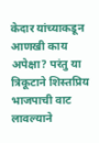केदार यांच्याकडून आणखी काय अपेक्षा? परंतु या त्रिकूटाने शिस्तप्रिय भाजपाची वाट लावल्याने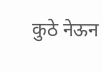कुठे नेऊन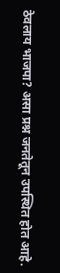ठेवलाय भाजपा? असा प्रश्न जनतेतून उपस्थित होत आहे.